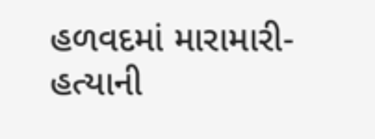હળવદમાં મારામારી-હત્યાની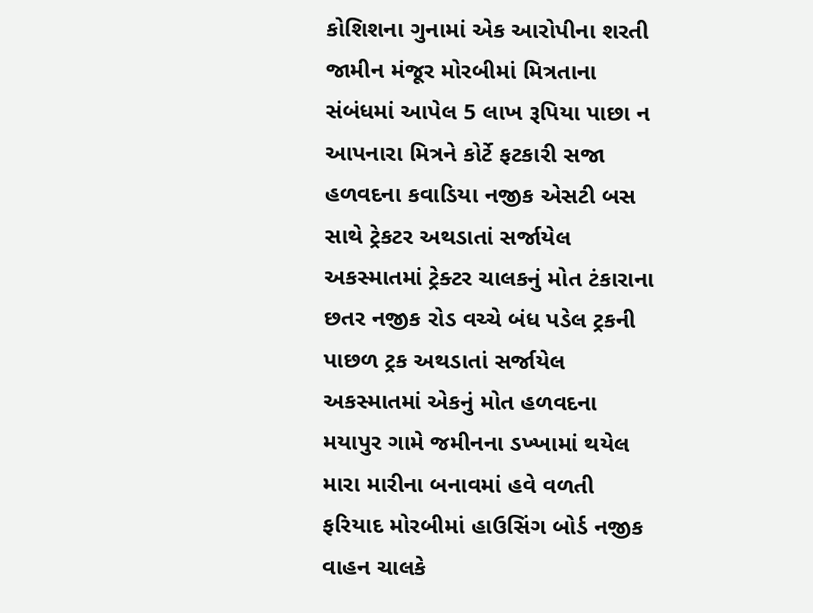કોશિશના ગુનામાં એક આરોપીના શરતી જામીન મંજૂર મોરબીમાં મિત્રતાના સંબંધમાં આપેલ 5 લાખ રૂપિયા પાછા ન આપનારા મિત્રને કોર્ટે ફટકારી સજા હળવદના કવાડિયા નજીક એસટી બસ સાથે ટ્રેકટર અથડાતાં સર્જાયેલ અકસ્માતમાં ટ્રેક્ટર ચાલકનું મોત ટંકારાના છતર નજીક રોડ વચ્ચે બંધ પડેલ ટ્રકની પાછળ ટ્રક અથડાતાં સર્જાયેલ અકસ્માતમાં એકનું મોત હળવદના મયાપુર ગામે જમીનના ડખ્ખામાં થયેલ મારા મારીના બનાવમાં હવે વળતી ફરિયાદ મોરબીમાં હાઉસિંગ બોર્ડ નજીક વાહન ચાલકે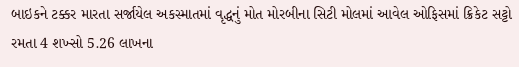બાઇકને ટક્કર મારતા સર્જાયેલ અકસ્માતમાં વૃદ્ધનું મોત મોરબીના સિટી મોલમાં આવેલ ઓફિસમાં ક્રિકેટ સટ્ટો રમતા 4 શખ્સો 5.26 લાખના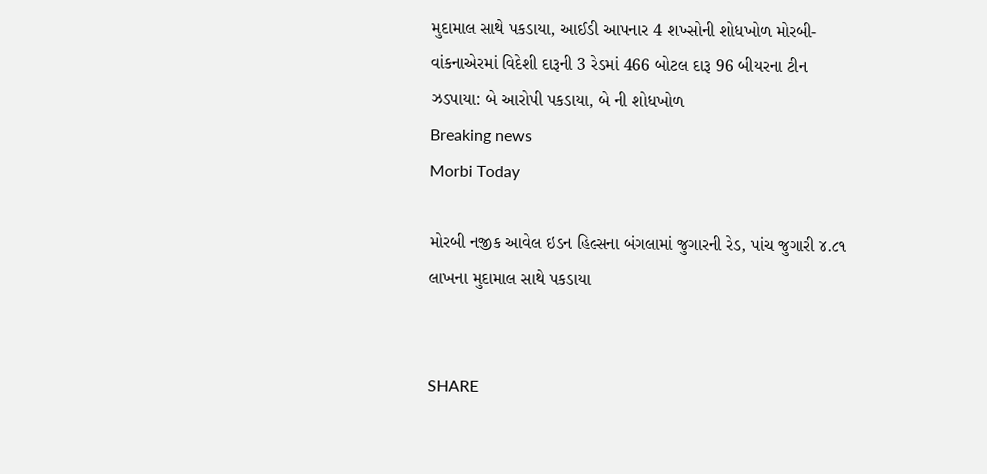મુદામાલ સાથે પકડાયા, આઈડી આપનાર 4 શખ્સોની શોધખોળ મોરબી-વાંકનાએરમાં વિદેશી દારૂની 3 રેડમાં 466 બોટલ દારૂ 96 બીયરના ટીન ઝડપાયા: બે આરોપી પકડાયા, બે ની શોધખોળ
Breaking news
Morbi Today

મોરબી નજીક આવેલ ઇડન હિલ્સના બંગલામાં જુગારની રેડ, પાંચ જુગારી ૪.૮૧ લાખના મુદામાલ સાથે પકડાયા


SHARE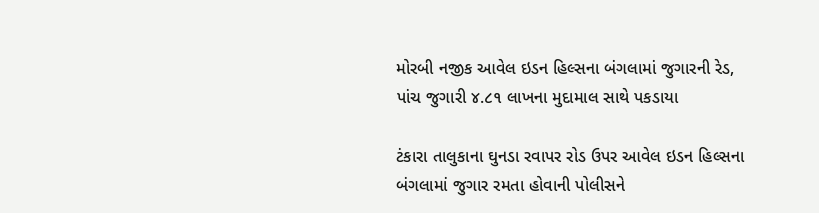મોરબી નજીક આવેલ ઇડન હિલ્સના બંગલામાં જુગારની રેડ, પાંચ જુગારી ૪.૮૧ લાખના મુદામાલ સાથે પકડાયા

ટંકારા તાલુકાના ઘુનડા રવાપર રોડ ઉપર આવેલ ઇડન હિલ્સના બંગલામાં જુગાર રમતા હોવાની પોલીસને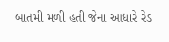બાતમી મળી હતી જેના આધારે રેડ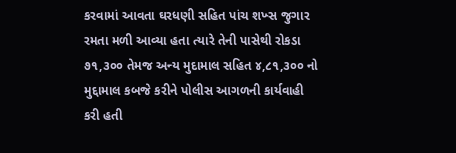કરવામાં આવતા ઘરધણી સહિત પાંચ શખ્સ જુગાર રમતા મળી આવ્યા હતા ત્યારે તેની પાસેથી રોકડા ૭૧,૩૦૦ તેમજ અન્ય મુદામાલ સહિત ૪,૮૧,૩૦૦ નો મુદ્દામાલ કબજે કરીને પોલીસ આગળની કાર્યવાહી કરી હતી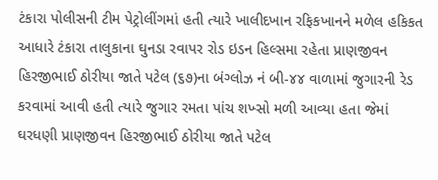ટંકારા પોલીસની ટીમ પેટ્રોલીંગમાં હતી ત્યારે ખાલીદખાન રફિકખાનને મળેલ હકિકત આધારે ટંકારા તાલુકાના ઘુનડા રવાપર રોડ ઇડન હિલ્સમા રહેતા પ્રાણજીવન હિરજીભાઈ ઠોરીયા જાતે પટેલ (૬૭)ના બંગ્લોઝ નં બી-૪૪ વાળામાં જુગારની રેડ કરવામાં આવી હતી ત્યારે જુગાર રમતા પાંચ શખ્સો મળી આવ્યા હતા જેમાં ઘરધણી પ્રાણજીવન હિરજીભાઈ ઠોરીયા જાતે પટેલ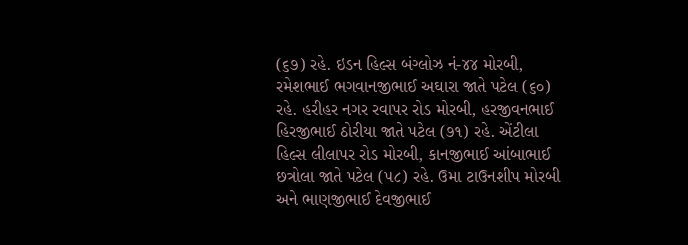(૬૭) રહે. ઇડન હિલ્સ બંગ્લોઝ નં-૪૪ મોરબી, રમેશભાઈ ભગવાનજીભાઈ અઘારા જાતે પટેલ (૬૦) રહે. હરીહર નગર રવાપર રોડ મોરબી, હરજીવનભાઈ હિરજીભાઈ ઠોરીયા જાતે પટેલ (૭૧) રહે. એંટીલા હિલ્સ લીલાપર રોડ મોરબી, કાનજીભાઈ આંબાભાઈ છત્રોલા જાતે પટેલ (૫૮) રહે. ઉમા ટાઉનશીપ મોરબી અને ભાણજીભાઈ દેવજીભાઈ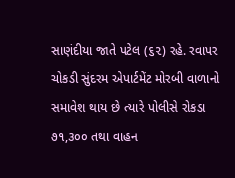સાણંદીયા જાતે પટેલ (૬૨) રહે. રવાપર ચોકડી સુંદરમ એપાર્ટમેંટ મોરબી વાળાનો સમાવેશ થાય છે ત્યારે પોલીસે રોકડા ૭૧,૩૦૦ તથા વાહન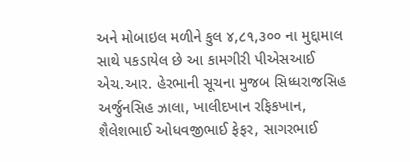અને મોબાઇલ મળીને કુલ ૪,૮૧,૩૦૦ ના મુદ્દામાલ સાથે પકડાયેલ છે આ કામગીરી પીએસઆઈ એચ.આર. હેરભાની સૂચના મુજબ સિધ્ધરાજસિહ અર્જુનસિહ ઝાલા, ખાલીદખાન રફિકખાન, શૈલેશભાઈ ઓધવજીભાઈ ફેફર, સાગરભાઈ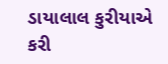ડાયાલાલ કુરીયાએ કરી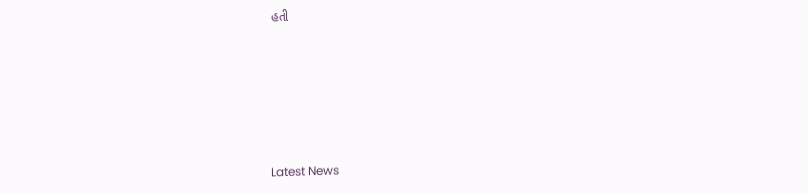હતી






Latest News